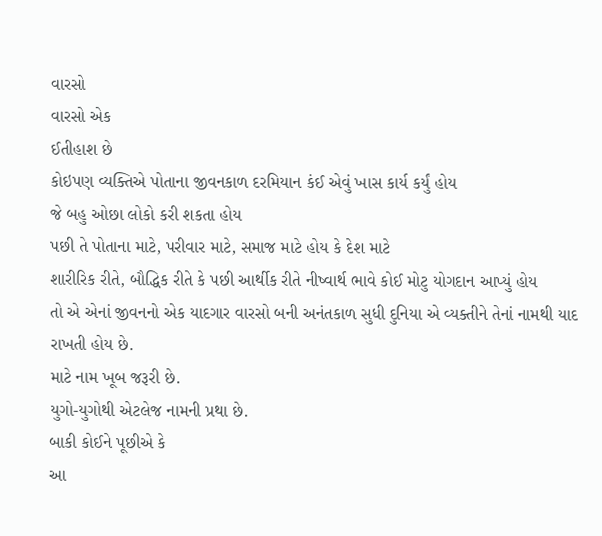વારસો
વારસો એક
ઈતીહાશ છે
કોઇપણ વ્યક્તિએ પોતાના જીવનકાળ દરમિયાન કંઈ એવું ખાસ કાર્ય કર્યું હોય
જે બહુ ઓછા લોકો કરી શકતા હોય
પછી તે પોતાના માટે, પરીવાર માટે, સમાજ માટે હોય કે દેશ માટે
શારીરિક રીતે, બૌદ્ધિક રીતે કે પછી આર્થીક રીતે નીષ્વાર્થ ભાવે કોઈ મોટુ યોગદાન આપ્યું હોય
તો એ એનાં જીવનનો એક યાદગાર વારસો બની અનંતકાળ સુધી દુનિયા એ વ્યક્તીને તેનાં નામથી યાદ રાખતી હોય છે.
માટે નામ ખૂબ જરૂરી છે.
યુગો-યુગોથી એટલેજ નામની પ્રથા છે.
બાકી કોઈને પૂછીએ કે
આ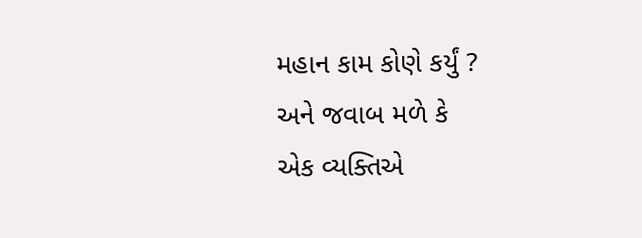મહાન કામ કોણે કર્યું ?
અને જવાબ મળે કે
એક વ્યક્તિએ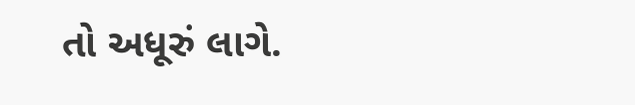તો અધૂરું લાગે.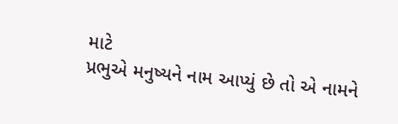માટે
પ્રભુએ મનુષ્યને નામ આપ્યું છે તો એ નામને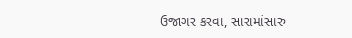ઉજાગર કરવા, સારામાંસારુ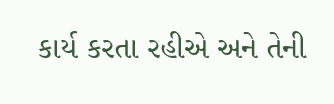કાર્ય કરતા રહીએ અને તેની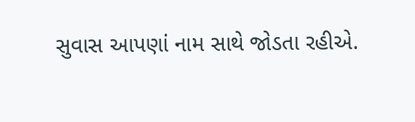સુવાસ આપણાં નામ સાથે જોડતા રહીએ.